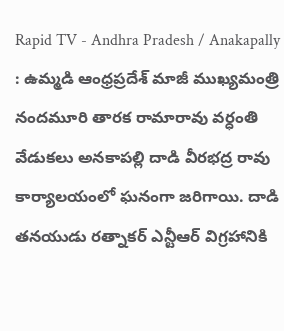Rapid TV - Andhra Pradesh / Anakapally : ఉమ్మడి ఆంధ్రప్రదేశ్ మాజీ ముఖ్యమంత్రి నందమూరి తారక రామారావు వర్ధంతి వేడుకలు అనకాపల్లి దాడి వీరభద్ర రావు కార్యాలయంలో ఘనంగా జరిగాయి. దాడి తనయుడు రత్నాకర్ ఎన్టీఆర్ విగ్రహానికి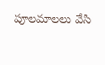పూలమాలలు వేసి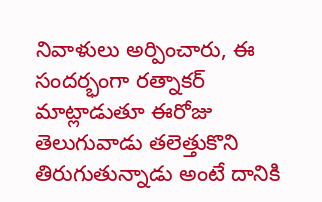నివాళులు అర్పించారు, ఈ సందర్భంగా రత్నాకర్ మాట్లాడుతూ ఈరోజు తెలుగువాడు తలెత్తుకొని తిరుగుతున్నాడు అంటే దానికి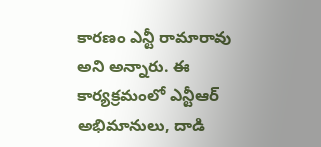కారణం ఎన్టీ రామారావు అని అన్నారు. ఈ కార్యక్రమంలో ఎన్టీఆర్ అభిమానులు, దాడి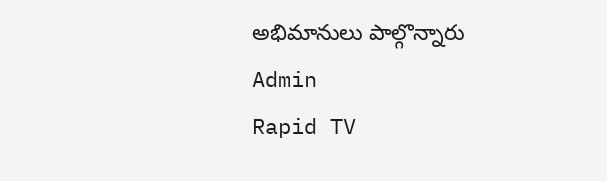అభిమానులు పాల్గొన్నారు
Admin
Rapid TV